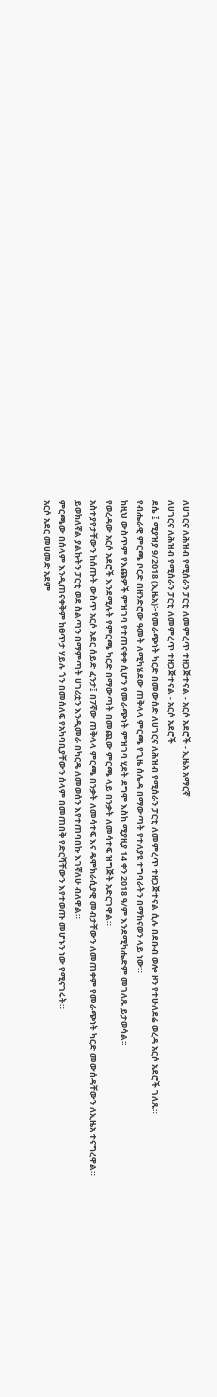ለሀገርና ለሕዝብ የሚሰራን ፓርቲ ለመምረጥ ተዘጋጅተናል - አርሶ አደሮች - ኢዜአ አማርኛ
ለሀገርና ለሕዝብ የሚሰራን ፓርቲ ለመምረጥ ተዘጋጅተናል - አርሶ አደሮች
ደሴ ፤ ሚያዝያ 9/2018 (ኢዜአ)፦የመራጭነት ካርድ በመውሰድ ለሀገርና ለሕዝብ የሚሰራን ፓርቲ ለመምረጥ ተዘጋጅተናል ሲሉ በደቡብ ወሎ ዞን የተሁለደሬ ወረዳ አርሶ አደሮች ገለጹ።
የብሔራዊ ምርጫ ቦርድ በዘንድሮው ዓመት ለሚካሄደው ጠቅላላ ምርጫ የጊዜ ሰሌዳ በማውጣት የተለያዩ ተግባራትን በማከናወን ላይ ነው።
ከዚህ ውስጥም የእጩዎች ምዝገባ የተጠናቀቀ ሲሆን የመራጭነት ምዝገባ ሂደት ደግሞ እስከ ሚያዚያ 14 ቀን 2018 ዓ/ም እንደሚካሔድም መገለጹ ይታወሳል፡፡
የወረዳው አርሶ አደሮች እንደሚሉት የምርጫ ካርድ በማውጣት በመጪው ምርጫ ላይ በንቃት ለመሳተፍ ዝግጅት አድርገዋል።
አስተያየታቸውን ከሰጡት ውስጥ አርሶ አደር ሰይድ ፈንታ፤ በ7ኛው ጠቅላላ ምርጫ በንቃት ለመሳተፍ እና ዴሞክራሲያዊ መብታቸውን ለመጠቀም የመራጭነት ካርድ መውሰዳቸውን ለኢዜአ ተናግረዋል።
ይወክለኛል ያልኩትን ፓርቲ ወደ ስልጣን በማምጣት ሀገሪቷን እንዲመራ በካርዴ ለመወሰን እየተጠባበኩ እገኛለሁ ብለዋል።
ምርጫው በሰላም እንዲጠናቀቅም ከፀጥታ ሃይሉ ጎን በመሰለፍ የአካባቢያቸውን ሰላም በመጠበቅ የድርሻቸውን እየተወጡ መሆኑን ነው የሚናገሩት።
አርሶ አደር መሀመድ አደም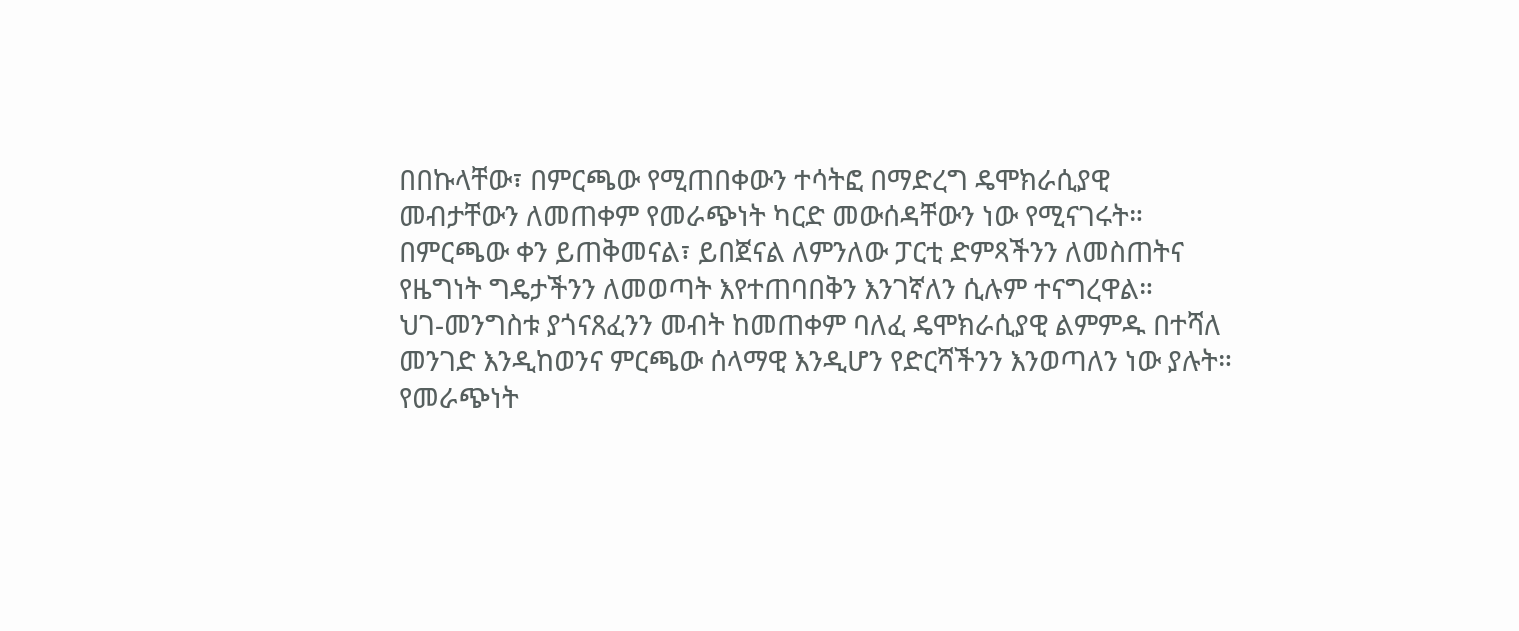በበኩላቸው፣ በምርጫው የሚጠበቀውን ተሳትፎ በማድረግ ዴሞክራሲያዊ መብታቸውን ለመጠቀም የመራጭነት ካርድ መውሰዳቸውን ነው የሚናገሩት።
በምርጫው ቀን ይጠቅመናል፣ ይበጀናል ለምንለው ፓርቲ ድምጻችንን ለመስጠትና የዜግነት ግዴታችንን ለመወጣት እየተጠባበቅን እንገኛለን ሲሉም ተናግረዋል።
ህገ-መንግስቱ ያጎናጸፈንን መብት ከመጠቀም ባለፈ ዴሞክራሲያዊ ልምምዱ በተሻለ መንገድ እንዲከወንና ምርጫው ሰላማዊ እንዲሆን የድርሻችንን እንወጣለን ነው ያሉት።
የመራጭነት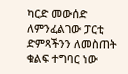ካርድ መውሰድ ለምንፈልገው ፓርቲ ድምጻችንን ለመስጠት ቁልፍ ተግባር ነው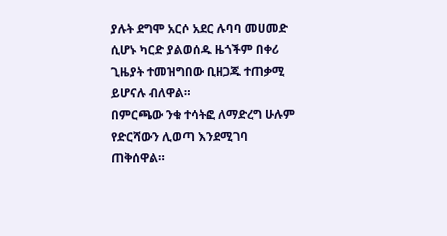ያሉት ደግሞ አርሶ አደር ሉባባ መሀመድ ሲሆኑ ካርድ ያልወሰዱ ዜጎችም በቀሪ ጊዜያት ተመዝግበው ቢዘጋጁ ተጠቃሚ ይሆናሉ ብለዋል።
በምርጫው ንቁ ተሳትፎ ለማድረግ ሁሉም የድርሻውን ሊወጣ እንደሚገባ ጠቅሰዋል።